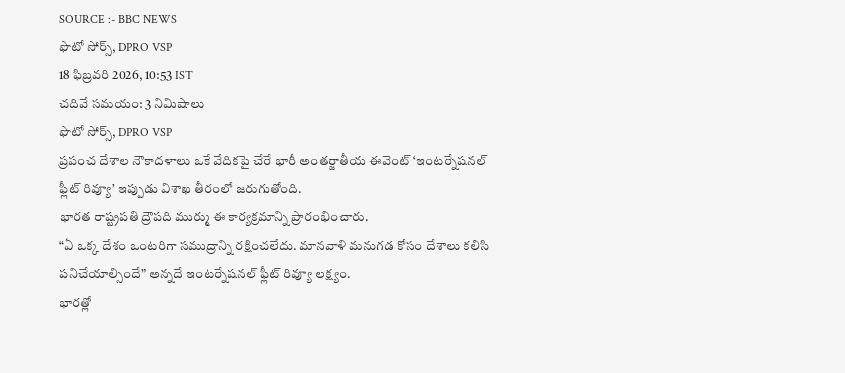SOURCE :- BBC NEWS
ఫొటో సోర్స్, DPRO VSP
18 ఫిబ్రవరి 2026, 10:53 IST
చదివే సమయం: 3 నిమిషాలు
ఫొటో సోర్స్, DPRO VSP
ప్రపంచ దేశాల నౌకాదళాలు ఒకే వేదికపై చేరే భారీ అంతర్జాతీయ ఈవెంట్ ‘ఇంటర్నేషనల్ ఫ్లీట్ రివ్యూ’ ఇప్పుడు విశాఖ తీరంలో జరుగుతోంది.
భారత రాష్ట్రపతి ద్రౌపది ముర్ము ఈ కార్యక్రమాన్ని ప్రారంభించారు.
“ఏ ఒక్క దేశం ఒంటరిగా సముద్రాన్ని రక్షించలేదు. మానవాళి మనుగడ కోసం దేశాలు కలిసి పనిచేయాల్సిందే” అన్నదే ఇంటర్నేషనల్ ఫ్లీట్ రివ్యూ లక్ష్యం.
భారత్లో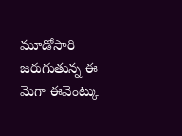మూడోసారి జరుగుతున్న ఈ మెగా ఈవెంట్కు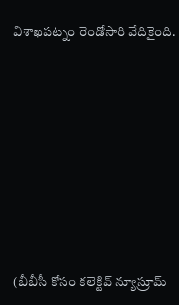విశాఖపట్నం రెండోసారి వేదికైంది.









(బీబీసీ కోసం కలెక్టివ్ న్యూస్రూమ్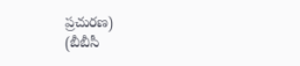ప్రచురణ)
(బీబీసీ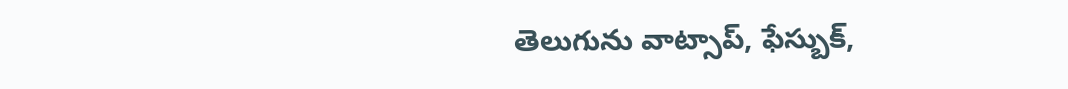తెలుగును వాట్సాప్, ఫేస్బుక్,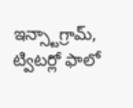ఇన్స్టాగ్రామ్, ట్విటర్లో ఫాలో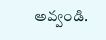అవ్వండి.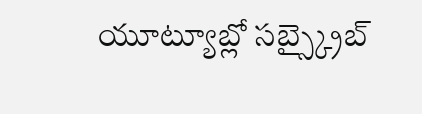యూట్యూబ్లో సబ్స్క్రైబ్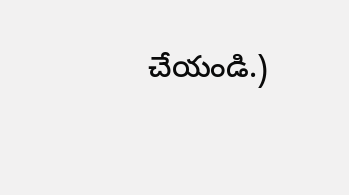చేయండి.)